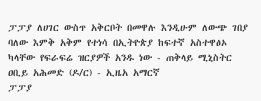ፓፓያ ለሀገር ውስጥ አቅርቦት በመዋሉ እንዲሁም ለውጭ ገበያ ባለው እምቅ አቅም የተነሳ በኢትዮጵያ ከፍተኛ አስተዋፅኦ ካላቸው የፍራፍሬ ዝርያዎች አንዱ ነው - ጠቅላይ ሚኒስትር ዐቢይ አሕመድ (ዶ/ር) - ኢዜአ አማርኛ
ፓፓያ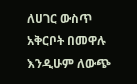ለሀገር ውስጥ አቅርቦት በመዋሉ እንዲሁም ለውጭ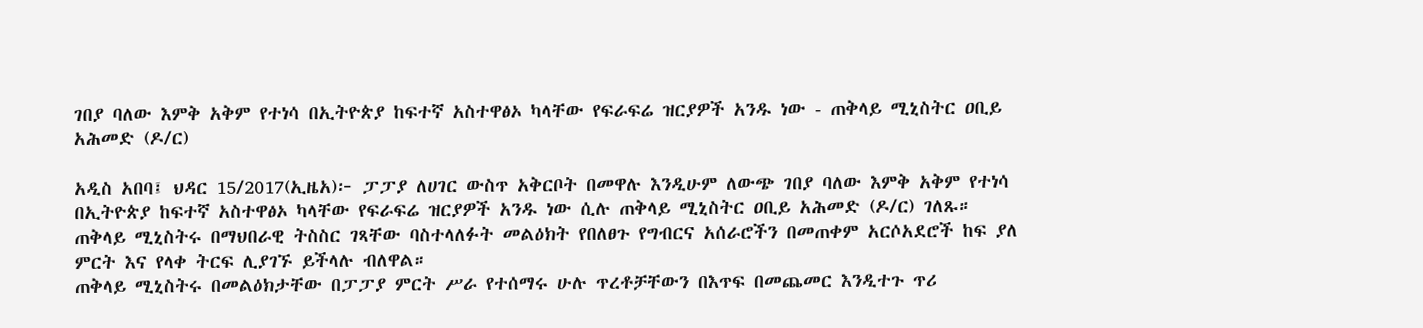ገበያ ባለው እምቅ አቅም የተነሳ በኢትዮጵያ ከፍተኛ አስተዋፅኦ ካላቸው የፍራፍሬ ዝርያዎች አንዱ ነው - ጠቅላይ ሚኒስትር ዐቢይ አሕመድ (ዶ/ር)

አዲስ አበባ፤ ህዳር 15/2017(ኢዜአ)፦ ፓፓያ ለሀገር ውስጥ አቅርቦት በመዋሉ እንዲሁም ለውጭ ገበያ ባለው እምቅ አቅም የተነሳ በኢትዮጵያ ከፍተኛ አስተዋፅኦ ካላቸው የፍራፍሬ ዝርያዎች አንዱ ነው ሲሉ ጠቅላይ ሚኒስትር ዐቢይ አሕመድ (ዶ/ር) ገለጹ።
ጠቅላይ ሚኒስትሩ በማህበራዊ ትስስር ገጻቸው ባስተላለፉት መልዕክት የበለፀጉ የግብርና አሰራሮችን በመጠቀም አርሶአደሮች ከፍ ያለ ምርት እና የላቀ ትርፍ ሊያገኙ ይችላሉ ብለዋል።
ጠቅላይ ሚኒስትሩ በመልዕክታቸው በፓፓያ ምርት ሥራ የተሰማሩ ሁሉ ጥረቶቻቸውን በእጥፍ በመጨመር እንዲተጉ ጥሪ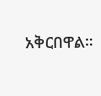አቅርበዋል።